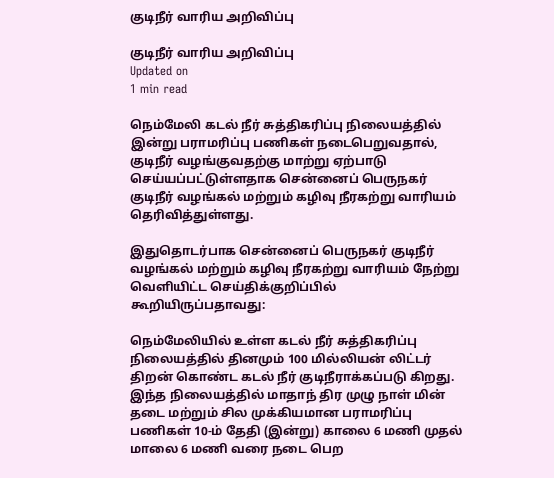குடிநீர் வாரிய அறிவிப்பு

குடிநீர் வாரிய அறிவிப்பு
Updated on
1 min read

நெம்மேலி கடல் நீர் சுத்திகரிப்பு நிலையத்தில் இன்று பராமரிப்பு பணிகள் நடைபெறுவதால், குடிநீர் வழங்குவதற்கு மாற்று ஏற்பாடு செய்யப்பட்டுள்ளதாக சென்னைப் பெருநகர் குடிநீர் வழங்கல் மற்றும் கழிவு நீரகற்று வாரியம் தெரிவித்துள்ளது.

இதுதொடர்பாக சென்னைப் பெருநகர் குடிநீர் வழங்கல் மற்றும் கழிவு நீரகற்று வாரியம் நேற்று வெளியிட்ட செய்திக்குறிப்பில் கூறியிருப்பதாவது:

நெம்மேலியில் உள்ள கடல் நீர் சுத்திகரிப்பு நிலையத்தில் தினமும் 100 மில்லியன் லிட்டர் திறன் கொண்ட கடல் நீர் குடிநீராக்கப்படு கிறது. இந்த நிலையத்தில் மாதாந் திர முழு நாள் மின் தடை மற்றும் சில முக்கியமான பராமரிப்பு பணிகள் 10-ம் தேதி (இன்று) காலை 6 மணி முதல் மாலை 6 மணி வரை நடை பெற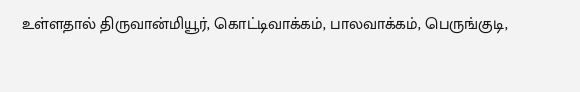உள்ளதால் திருவான்மியூர், கொட்டிவாக்கம், பாலவாக்கம், பெருங்குடி,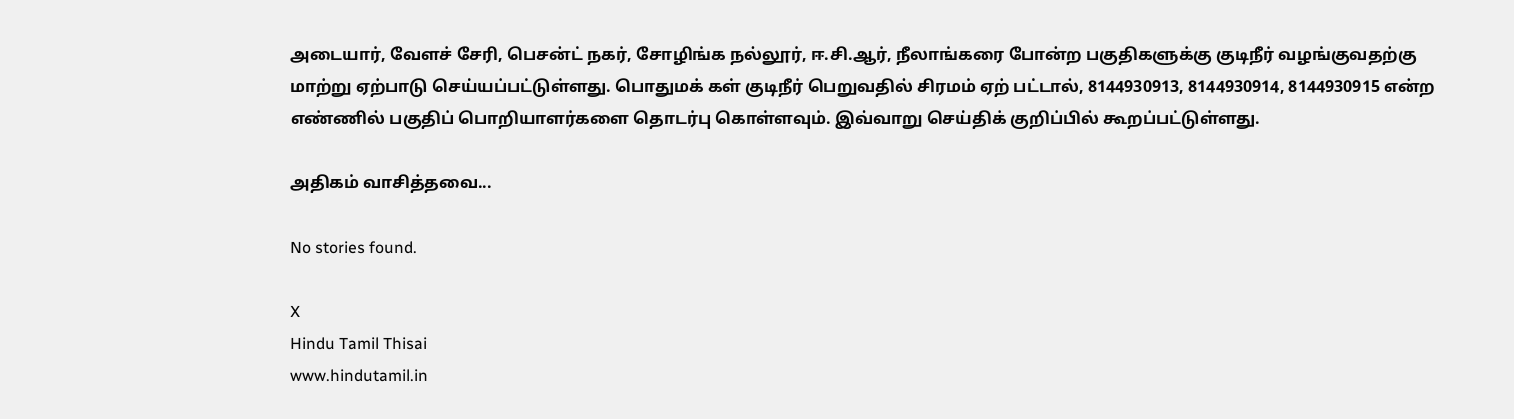அடையார், வேளச் சேரி, பெசன்ட் நகர், சோழிங்க நல்லூர், ஈ.சி.ஆர், நீலாங்கரை போன்ற பகுதிகளுக்கு குடிநீர் வழங்குவதற்கு மாற்று ஏற்பாடு செய்யப்பட்டுள்ளது. பொதுமக் கள் குடிநீர் பெறுவதில் சிரமம் ஏற் பட்டால், 8144930913, 8144930914, 8144930915 என்ற எண்ணில் பகுதிப் பொறியாளர்களை தொடர்பு கொள்ளவும். இவ்வாறு செய்திக் குறிப்பில் கூறப்பட்டுள்ளது.

அதிகம் வாசித்தவை...

No stories found.

X
Hindu Tamil Thisai
www.hindutamil.in